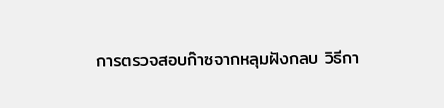การตรวจสอบก๊าซจากหลุมฝังกลบ วิธีกา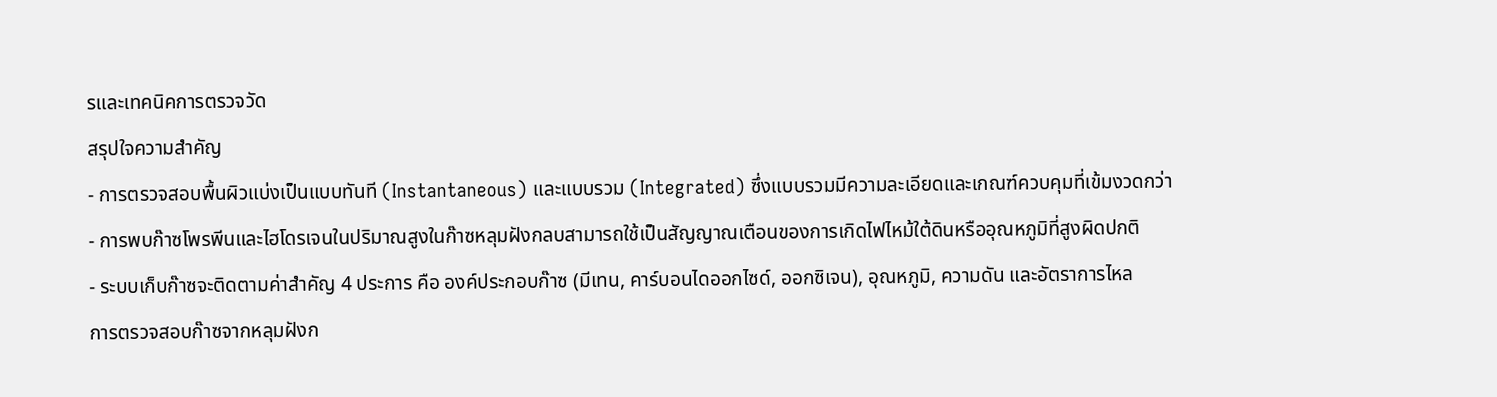รและเทคนิคการตรวจวัด
สรุปใจความสำคัญ
- การตรวจสอบพื้นผิวแบ่งเป็นแบบทันที (Instantaneous) และแบบรวม (Integrated) ซึ่งแบบรวมมีความละเอียดและเกณฑ์ควบคุมที่เข้มงวดกว่า
- การพบก๊าซโพรพีนและไฮโดรเจนในปริมาณสูงในก๊าซหลุมฝังกลบสามารถใช้เป็นสัญญาณเตือนของการเกิดไฟไหม้ใต้ดินหรืออุณหภูมิที่สูงผิดปกติ
- ระบบเก็บก๊าซจะติดตามค่าสำคัญ 4 ประการ คือ องค์ประกอบก๊าซ (มีเทน, คาร์บอนไดออกไซด์, ออกซิเจน), อุณหภูมิ, ความดัน และอัตราการไหล
การตรวจสอบก๊าซจากหลุมฝังก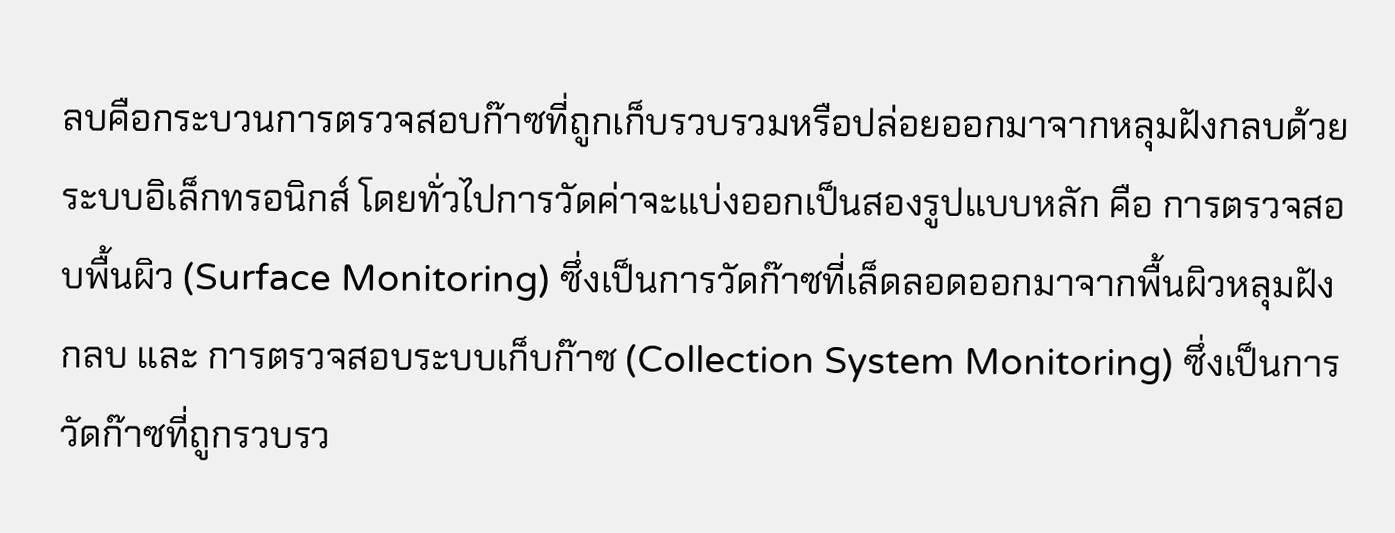ลบคือกระบวนการตรวจสอบก๊าซที่ถูกเก็บรวบรวมหรือปล่อยออกมาจากหลุมฝังกลบด้วยระบบอิเล็กทรอนิกส์ โดยทั่วไปการวัดค่าจะแบ่งออกเป็นสองรูปแบบหลัก คือ การตรวจสอบพื้นผิว (Surface Monitoring) ซึ่งเป็นการวัดก๊าซที่เล็ดลอดออกมาจากพื้นผิวหลุมฝังกลบ และ การตรวจสอบระบบเก็บก๊าซ (Collection System Monitoring) ซึ่งเป็นการวัดก๊าซที่ถูกรวบรว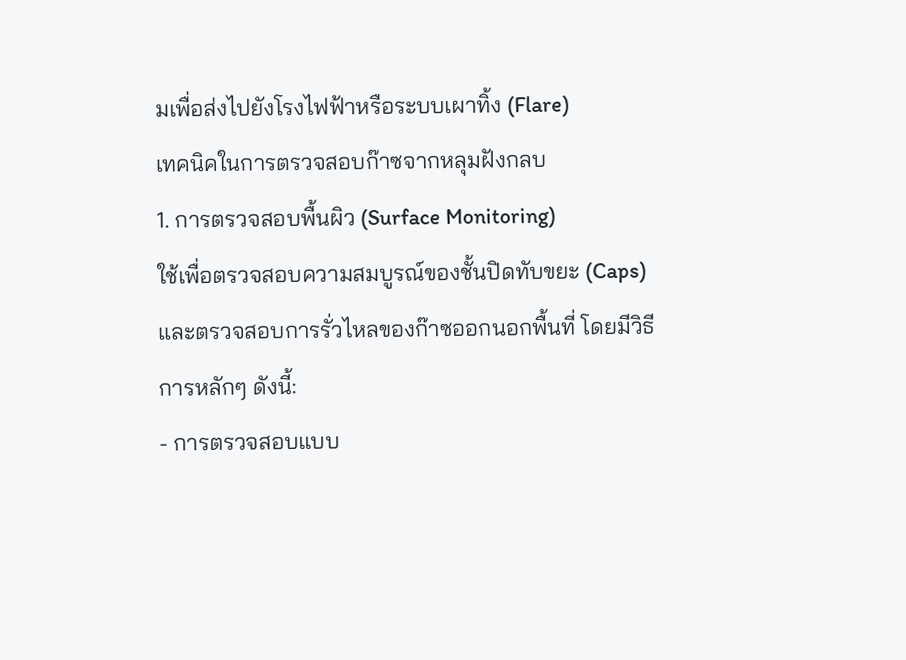มเพื่อส่งไปยังโรงไฟฟ้าหรือระบบเผาทิ้ง (Flare)
เทคนิคในการตรวจสอบก๊าซจากหลุมฝังกลบ
1. การตรวจสอบพื้นผิว (Surface Monitoring)
ใช้เพื่อตรวจสอบความสมบูรณ์ของชั้นปิดทับขยะ (Caps) และตรวจสอบการรั่วไหลของก๊าซออกนอกพื้นที่ โดยมีวิธีการหลักๆ ดังนี้:
- การตรวจสอบแบบ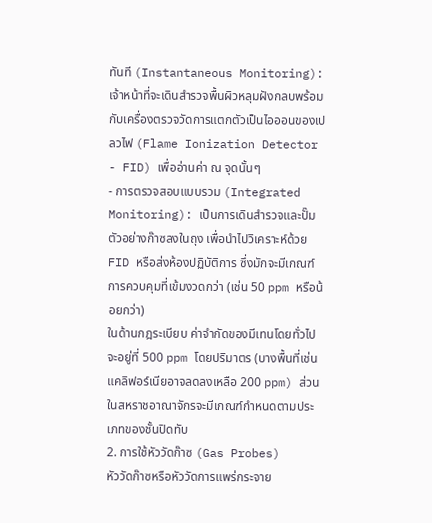ทันที (Instantaneous Monitoring): เจ้าหน้าที่จะเดินสำรวจพื้นผิวหลุมฝังกลบพร้อมกับเครื่องตรวจวัดการแตกตัวเป็นไอออนของเปลวไฟ (Flame Ionization Detector - FID) เพื่ออ่านค่า ณ จุดนั้นๆ
- การตรวจสอบแบบรวม (Integrated Monitoring): เป็นการเดินสำรวจและปั๊มตัวอย่างก๊าซลงในถุง เพื่อนำไปวิเคราะห์ด้วย FID หรือส่งห้องปฏิบัติการ ซึ่งมักจะมีเกณฑ์การควบคุมที่เข้มงวดกว่า (เช่น 50 ppm หรือน้อยกว่า)
ในด้านกฎระเบียบ ค่าจำกัดของมีเทนโดยทั่วไปจะอยู่ที่ 500 ppm โดยปริมาตร (บางพื้นที่เช่นแคลิฟอร์เนียอาจลดลงเหลือ 200 ppm) ส่วนในสหราชอาณาจักรจะมีเกณฑ์กำหนดตามประเภทของชั้นปิดทับ
2. การใช้หัววัดก๊าซ (Gas Probes)
หัววัดก๊าซหรือหัววัดการแพร่กระจาย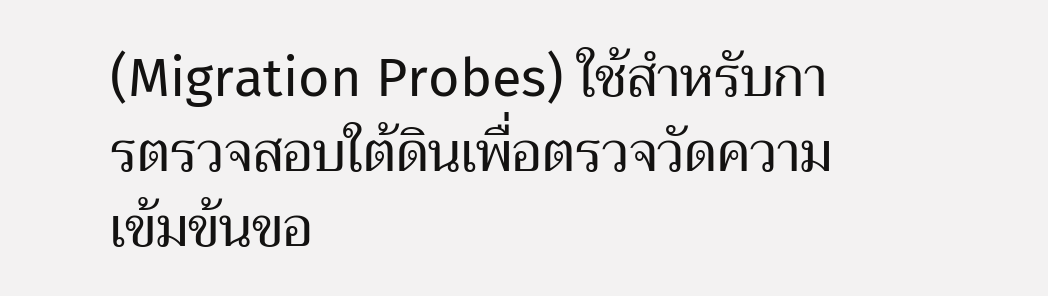(Migration Probes) ใช้สำหรับการตรวจสอบใต้ดินเพื่อตรวจวัดความเข้มข้นขอ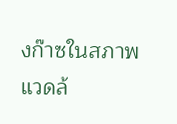งก๊าซในสภาพแวดล้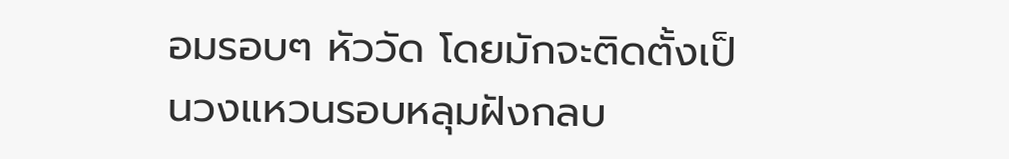อมรอบๆ หัววัด โดยมักจะติดตั้งเป็นวงแหวนรอบหลุมฝังกลบ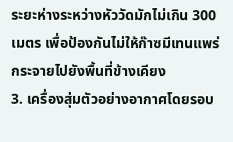ระยะห่างระหว่างหัววัดมักไม่เกิน 300 เมตร เพื่อป้องกันไม่ให้ก๊าซมีเทนแพร่กระจายไปยังพื้นที่ข้างเคียง
3. เครื่องสุ่มตัวอย่างอากาศโดยรอบ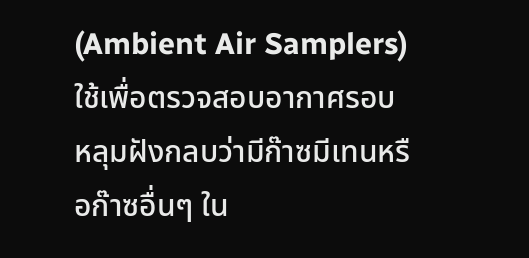(Ambient Air Samplers)
ใช้เพื่อตรวจสอบอากาศรอบหลุมฝังกลบว่ามีก๊าซมีเทนหรือก๊าซอื่นๆ ใน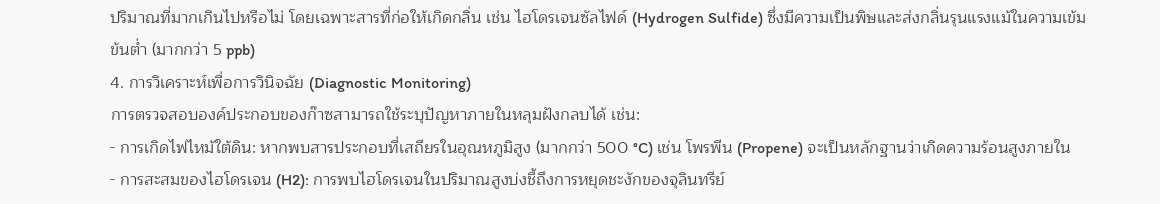ปริมาณที่มากเกินไปหรือไม่ โดยเฉพาะสารที่ก่อให้เกิดกลิ่น เช่น ไฮโดรเจนซัลไฟด์ (Hydrogen Sulfide) ซึ่งมีความเป็นพิษและส่งกลิ่นรุนแรงแม้ในความเข้มข้นต่ำ (มากกว่า 5 ppb)
4. การวิเคราะห์เพื่อการวินิจฉัย (Diagnostic Monitoring)
การตรวจสอบองค์ประกอบของก๊าซสามารถใช้ระบุปัญหาภายในหลุมฝังกลบได้ เช่น:
- การเกิดไฟไหม้ใต้ดิน: หากพบสารประกอบที่เสถียรในอุณหภูมิสูง (มากกว่า 500 °C) เช่น โพรพีน (Propene) จะเป็นหลักฐานว่าเกิดความร้อนสูงภายใน
- การสะสมของไฮโดรเจน (H2): การพบไฮโดรเจนในปริมาณสูงบ่งชี้ถึงการหยุดชะงักของจุลินทรีย์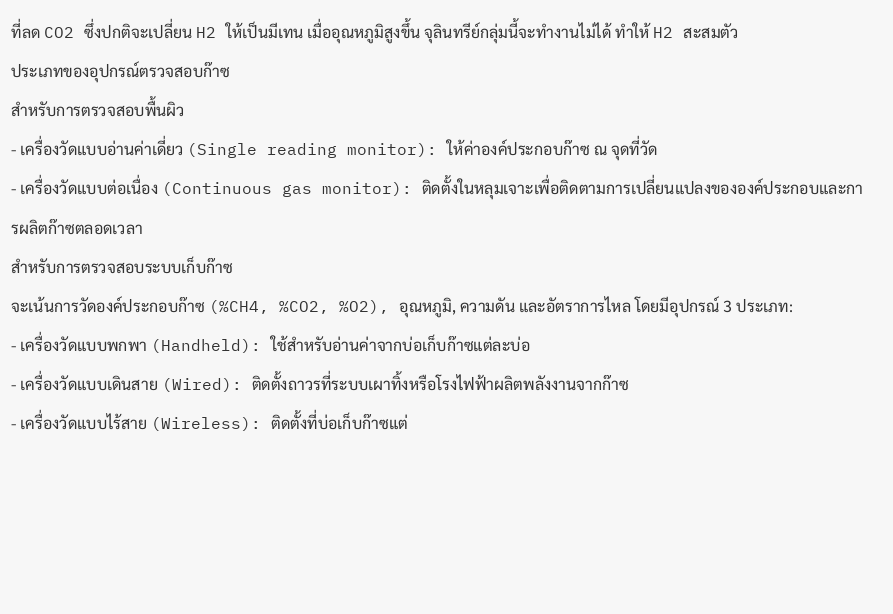ที่ลด CO2 ซึ่งปกติจะเปลี่ยน H2 ให้เป็นมีเทน เมื่ออุณหภูมิสูงขึ้น จุลินทรีย์กลุ่มนี้จะทำงานไม่ได้ ทำให้ H2 สะสมตัว
ประเภทของอุปกรณ์ตรวจสอบก๊าซ
สำหรับการตรวจสอบพื้นผิว
- เครื่องวัดแบบอ่านค่าเดี่ยว (Single reading monitor): ให้ค่าองค์ประกอบก๊าซ ณ จุดที่วัด
- เครื่องวัดแบบต่อเนื่อง (Continuous gas monitor): ติดตั้งในหลุมเจาะเพื่อติดตามการเปลี่ยนแปลงขององค์ประกอบและการผลิตก๊าซตลอดเวลา
สำหรับการตรวจสอบระบบเก็บก๊าซ
จะเน้นการวัดองค์ประกอบก๊าซ (%CH4, %CO2, %O2), อุณหภูมิ, ความดัน และอัตราการไหล โดยมีอุปกรณ์ 3 ประเภท:
- เครื่องวัดแบบพกพา (Handheld): ใช้สำหรับอ่านค่าจากบ่อเก็บก๊าซแต่ละบ่อ
- เครื่องวัดแบบเดินสาย (Wired): ติดตั้งถาวรที่ระบบเผาทิ้งหรือโรงไฟฟ้าผลิตพลังงานจากก๊าซ
- เครื่องวัดแบบไร้สาย (Wireless): ติดตั้งที่บ่อเก็บก๊าซแต่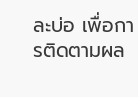ละบ่อ เพื่อการติดตามผล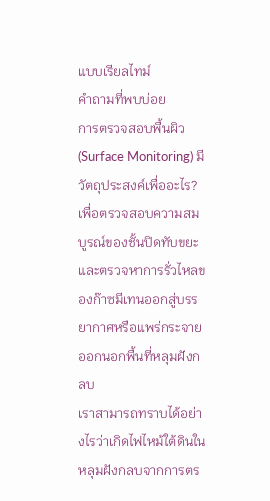แบบเรียลไทม์
คำถามที่พบบ่อย
การตรวจสอบพื้นผิว (Surface Monitoring) มีวัตถุประสงค์เพื่ออะไร?
เพื่อตรวจสอบความสมบูรณ์ของชั้นปิดทับขยะและตรวจหาการรั่วไหลของก๊าซมีเทนออกสู่บรรยากาศหรือแพร่กระจายออกนอกพื้นที่หลุมฝังกลบ
เราสามารถทราบได้อย่างไรว่าเกิดไฟไหม้ใต้ดินในหลุมฝังกลบจากการตร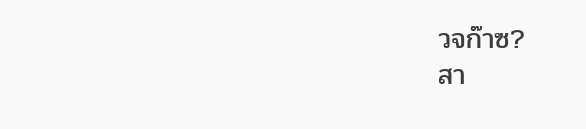วจก๊าซ?
สา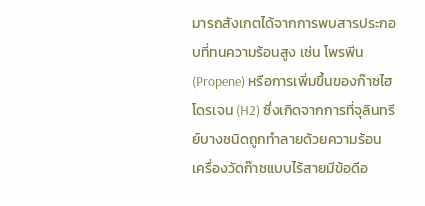มารถสังเกตได้จากการพบสารประกอบที่ทนความร้อนสูง เช่น โพรพีน (Propene) หรือการเพิ่มขึ้นของก๊าซไฮโดรเจน (H2) ซึ่งเกิดจากการที่จุลินทรีย์บางชนิดถูกทำลายด้วยความร้อน
เครื่องวัดก๊าซแบบไร้สายมีข้อดีอ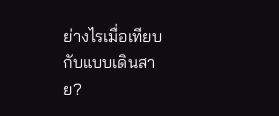ย่างไรเมื่อเทียบกับแบบเดินสาย?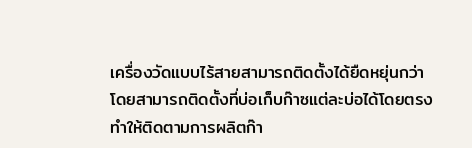เครื่องวัดแบบไร้สายสามารถติดตั้งได้ยืดหยุ่นกว่า โดยสามารถติดตั้งที่บ่อเก็บก๊าซแต่ละบ่อได้โดยตรง ทำให้ติดตามการผลิตก๊า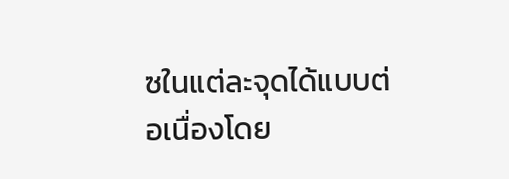ซในแต่ละจุดได้แบบต่อเนื่องโดย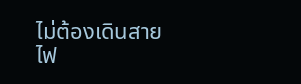ไม่ต้องเดินสายไฟ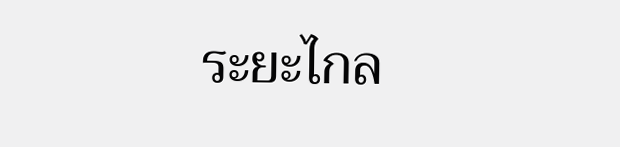ระยะไกล